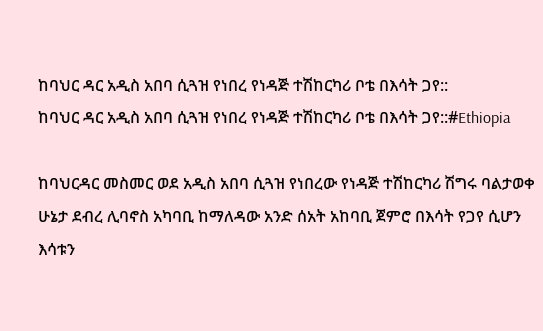ከባህር ዳር አዲስ አበባ ሲጓዝ የነበረ የነዳጅ ተሽከርካሪ ቦቴ በእሳት ጋየ::
ከባህር ዳር አዲስ አበባ ሲጓዝ የነበረ የነዳጅ ተሽከርካሪ ቦቴ በእሳት ጋየ::#Ethiopia

ከባህርዳር መስመር ወደ አዲስ አበባ ሲጓዝ የነበረው የነዳጅ ተሽከርካሪ ሽግሩ ባልታወቀ ሁኔታ ደብረ ሊባኖስ አካባቢ ከማለዳው አንድ ሰአት አከባቢ ጀምሮ በእሳት የጋየ ሲሆን እሳቱን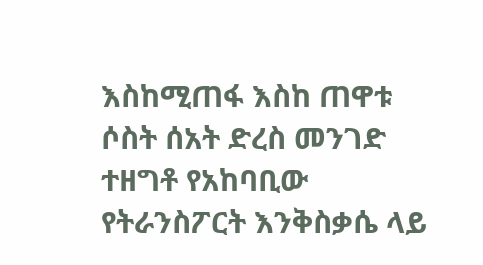እስከሚጠፋ እስከ ጠዋቱ ሶስት ሰአት ድረስ መንገድ ተዘግቶ የአከባቢው የትራንስፖርት እንቅስቃሴ ላይ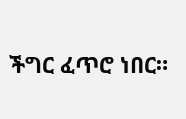ችግር ፈጥሮ ነበር።